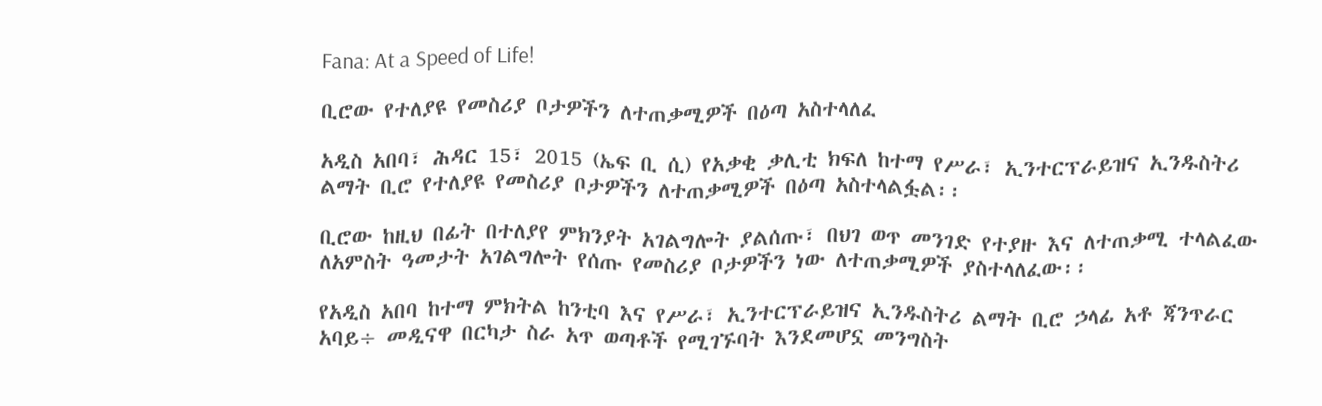Fana: At a Speed of Life!

ቢሮው የተለያዩ የመስሪያ ቦታዎችን ለተጠቃሚዎች በዕጣ አስተላለፈ

አዲስ አበባ፣ ሕዳር 15፣ 2015 (ኤፍ ቢ ሲ) የአቃቂ ቃሊቲ ክፍለ ከተማ የሥራ፣ ኢንተርፕራይዝና ኢንዱስትሪ ልማት ቢሮ የተለያዩ የመስሪያ ቦታዎችን ለተጠቃሚዎች በዕጣ አስተላልፏል፡፡

ቢሮው ከዚህ በፊት በተለያየ ምክንያት አገልግሎት ያልሰጡ፣ በህገ ወጥ መንገድ የተያዙ እና ለተጠቃሚ ተላልፈው ለአምስት ዓመታት አገልግሎት የሰጡ የመስሪያ ቦታዎችን ነው ለተጠቃሚዎች ያስተላለፈው፡፡

የአዲስ አበባ ከተማ ምክትል ከንቲባ እና የሥራ፣ ኢንተርፕራይዝና ኢንዱስትሪ ልማት ቢሮ ኃላፊ አቶ ጃንጥራር አባይ÷ መዲናዋ በርካታ ስራ አጥ ወጣቶች የሚገኙባት እንደመሆኗ መንግስት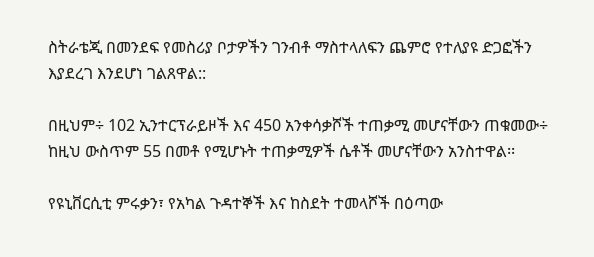ስትራቴጂ በመንደፍ የመስሪያ ቦታዎችን ገንብቶ ማስተላለፍን ጨምሮ የተለያዩ ድጋፎችን እያደረገ እንደሆነ ገልጸዋል::

በዚህም÷ 102 ኢንተርፕራይዞች እና 450 አንቀሳቃሾች ተጠቃሚ መሆናቸውን ጠቁመው÷ ከዚህ ውስጥም 55 በመቶ የሚሆኑት ተጠቃሚዎች ሴቶች መሆናቸውን አንስተዋል፡፡

የዩኒቨርሲቲ ምሩቃን፣ የአካል ጉዳተኞች እና ከስደት ተመላሾች በዕጣው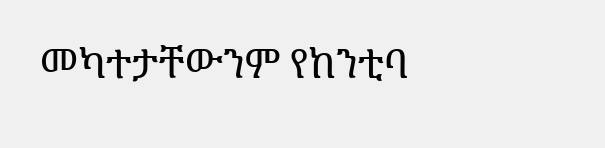መካተታቸውንም የከንቲባ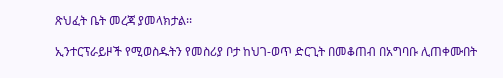ጽህፈት ቤት መረጃ ያመላክታል፡፡

ኢንተርፕራይዞች የሚወስዱትን የመስሪያ ቦታ ከህገ-ወጥ ድርጊት በመቆጠብ በአግባቡ ሊጠቀሙበት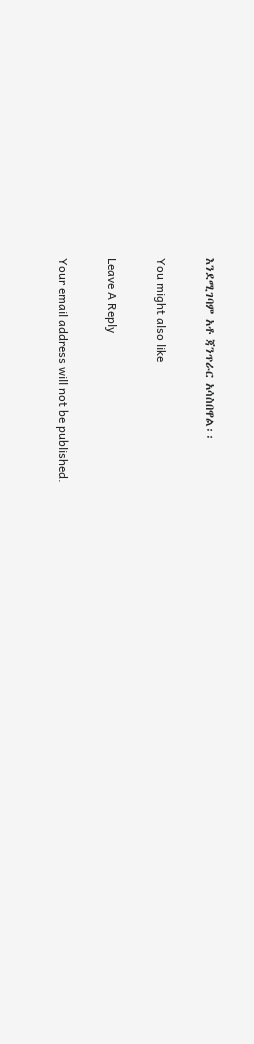እንደሚገባም አቶ ጃንጥራር አሳስበዋል፡፡

You might also like

Leave A Reply

Your email address will not be published.